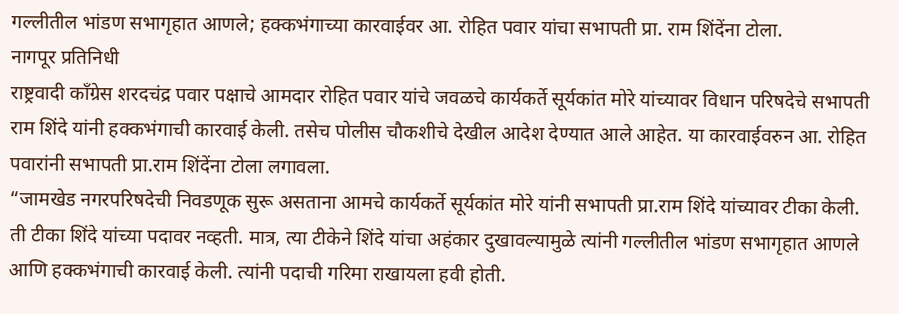गल्लीतील भांडण सभागृहात आणले; हक्कभंगाच्या कारवाईवर आ. रोहित पवार यांचा सभापती प्रा. राम शिंदेंना टोला.
नागपूर प्रतिनिधी
राष्ट्रवादी काँग्रेस शरदचंद्र पवार पक्षाचे आमदार रोहित पवार यांचे जवळचे कार्यकर्ते सूर्यकांत मोरे यांच्यावर विधान परिषदेचे सभापती राम शिंदे यांनी हक्कभंगाची कारवाई केली. तसेच पोलीस चौकशीचे देखील आदेश देण्यात आले आहेत. या कारवाईवरुन आ. रोहित पवारांनी सभापती प्रा.राम शिंदेंना टोला लगावला.
“जामखेड नगरपरिषदेची निवडणूक सुरू असताना आमचे कार्यकर्ते सूर्यकांत मोरे यांनी सभापती प्रा.राम शिंदे यांच्यावर टीका केली. ती टीका शिंदे यांच्या पदावर नव्हती. मात्र, त्या टीकेने शिंदे यांचा अहंकार दुखावल्यामुळे त्यांनी गल्लीतील भांडण सभागृहात आणले आणि हक्कभंगाची कारवाई केली. त्यांनी पदाची गरिमा राखायला हवी होती.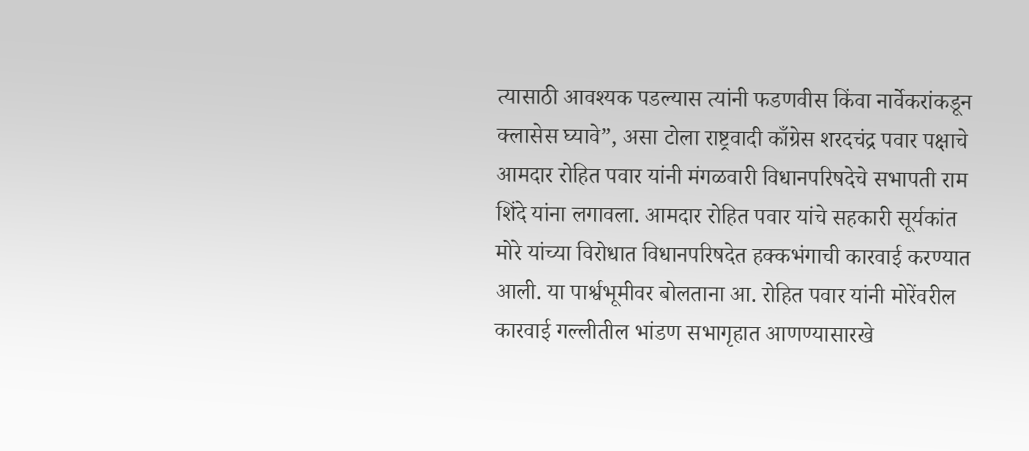त्यासाठी आवश्यक पडल्यास त्यांनी फडणवीस किंवा नार्वेकरांकडून क्लासेस घ्यावे”, असा टोला राष्ट्रवादी काँग्रेस शरदचंद्र पवार पक्षाचे आमदार रोहित पवार यांनी मंगळवारी विधानपरिषदेचे सभापती राम शिंदे यांना लगावला. आमदार रोहित पवार यांचे सहकारी सूर्यकांत मोरे यांच्या विरोधात विधानपरिषदेत हक्कभंगाची कारवाई करण्यात आली. या पार्श्वभूमीवर बोलताना आ. रोहित पवार यांनी मोरेंवरील कारवाई गल्लीतील भांडण सभागृहात आणण्यासारखे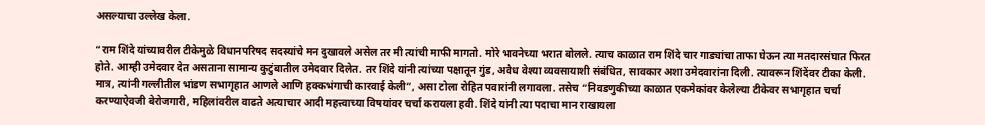असल्याचा उल्लेख केला.

“राम शिंदे यांच्यावरील टीकेमुळे विधानपरिषद सदस्यांचे मन दुखावले असेल तर मी त्यांची माफी मागतो. मोरे भावनेच्या भरात बोलले. त्याच काळात राम शिंदे चार गाड्यांचा ताफा घेऊन त्या मतदारसंघात फिरत होते. आम्ही उमेदवार देत असताना सामान्य कुटुंबातील उमेदवार दिलेत. तर शिंदे यांनी त्यांच्या पक्षातून गुंड, अवैध वेश्या व्यवसायाशी संबंधित, सावकार अशा उमेदवारांना दिली. त्यावरून शिंदेंवर टीका केली. मात्र, त्यांनी गल्लीतील भांडण सभागृहात आणले आणि हक्कभंगाची कारवाई केली”, असा टोला रोहित पवारांनी लगावला. तसेच “निवडणुकीच्या काळात एकमेकांवर केलेल्या टीकेवर सभागृहात चर्चा करण्याऐवजी बेरोजगारी, महिलांवरील वाढते अत्याचार आदी महत्त्वाच्या विषयांवर चर्चा करायला हवी. शिंदे यांनी त्या पदाचा मान राखायला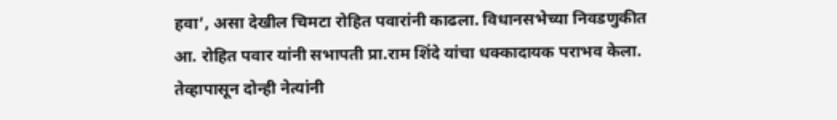हवा’, असा देखील चिमटा रोहित पवारांनी काढला. विधानसभेच्या निवडणुकीत आ. रोहित पवार यांनी सभापती प्रा.राम शिंदे यांचा धक्कादायक पराभव केला. तेव्हापासून दोन्ही नेत्यांनी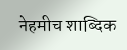नेहमीच शाब्दिक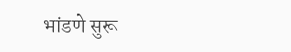भांडणे सुरू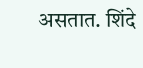असतात. शिंदे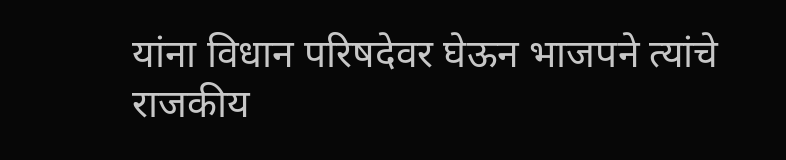यांना विधान परिषदेवर घेऊन भाजपने त्यांचे राजकीय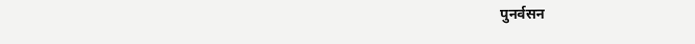पुनर्वसन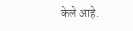केले आहे.